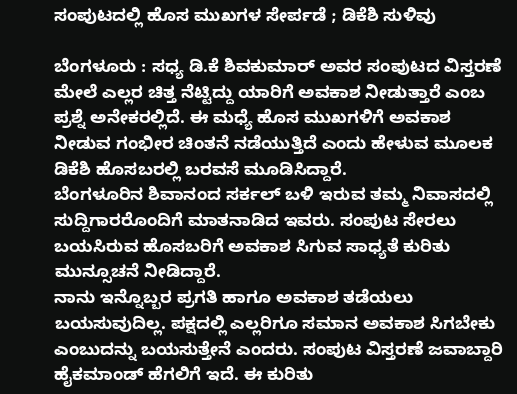ಸಂಪುಟದಲ್ಲಿ ಹೊಸ ಮುಖಗಳ ಸೇರ್ಪಡೆ ; ಡಿಕೆಶಿ ಸುಳಿವು

ಬೆಂಗಳೂರು : ಸಧ್ಯ ಡಿ.ಕೆ ಶಿವಕುಮಾರ್ ಅವರ ಸಂಪುಟದ ವಿಸ್ತರಣೆ ಮೇಲೆ ಎಲ್ಲರ ಚಿತ್ತ ನೆಟ್ಟಿದ್ದು ಯಾರಿಗೆ ಅವಕಾಶ ನೀಡುತ್ತಾರೆ ಎಂಬ ಪ್ರಶ್ನೆ ಅನೇಕರಲ್ಲಿದೆ. ಈ ಮಧ್ಯೆ ಹೊಸ ಮುಖಗಳಿಗೆ ಅವಕಾಶ ನೀಡುವ ಗಂಭೀರ ಚಿಂತನೆ ನಡೆಯುತ್ತಿದೆ ಎಂದು ಹೇಳುವ ಮೂಲಕ ಡಿಕೆಶಿ ಹೊಸಬರಲ್ಲಿ ಬರವಸೆ ಮೂಡಿಸಿದ್ದಾರೆ.
ಬೆಂಗಳೂರಿನ ಶಿವಾನಂದ ಸರ್ಕಲ್ ಬಳಿ ಇರುವ ತಮ್ಮ ನಿವಾಸದಲ್ಲಿ ಸುದ್ದಿಗಾರರೊಂದಿಗೆ ಮಾತನಾಡಿದ ಇವರು. ಸಂಪುಟ ಸೇರಲು ಬಯಸಿರುವ ಹೊಸಬರಿಗೆ ಅವಕಾಶ ಸಿಗುವ ಸಾಧ್ಯತೆ ಕುರಿತು ಮುನ್ಸೂಚನೆ ನೀಡಿದ್ದಾರೆ.
ನಾನು ಇನ್ನೊಬ್ಬರ ಪ್ರಗತಿ ಹಾಗೂ ಅವಕಾಶ ತಡೆಯಲು ಬಯಸುವುದಿಲ್ಲ. ಪಕ್ಷದಲ್ಲಿ ಎಲ್ಲರಿಗೂ ಸಮಾನ ಅವಕಾಶ ಸಿಗಬೇಕು ಎಂಬುದನ್ನು ಬಯಸುತ್ತೇನೆ ಎಂದರು. ಸಂಪುಟ ವಿಸ್ತರಣೆ ಜವಾಬ್ದಾರಿ ಹೈಕಮಾಂಡ್ ಹೆಗಲಿಗೆ ಇದೆ. ಈ ಕುರಿತು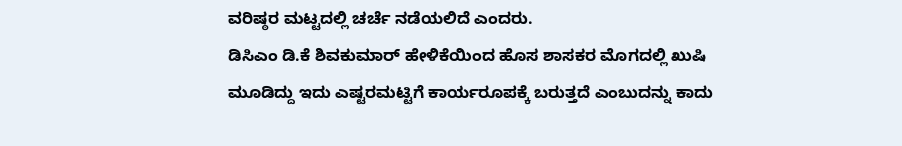ವರಿಷ್ಠರ ಮಟ್ಟದಲ್ಲಿ ಚರ್ಚೆ ನಡೆಯಲಿದೆ ಎಂದರು.
ಡಿಸಿಎಂ ಡಿ.ಕೆ ಶಿವಕುಮಾರ್ ಹೇಳಿಕೆಯಿಂದ ಹೊಸ ಶಾಸಕರ ಮೊಗದಲ್ಲಿ ಖುಷಿ ಮೂಡಿದ್ದು ಇದು ಎಷ್ಟರಮಟ್ಟಿಗೆ ಕಾರ್ಯರೂಪಕ್ಕೆ ಬರುತ್ತದೆ ಎಂಬುದನ್ನು ಕಾದು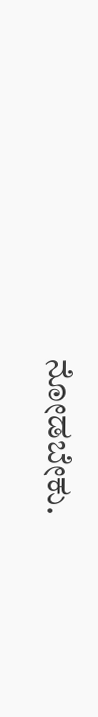ನೋಡಬೇಕು.